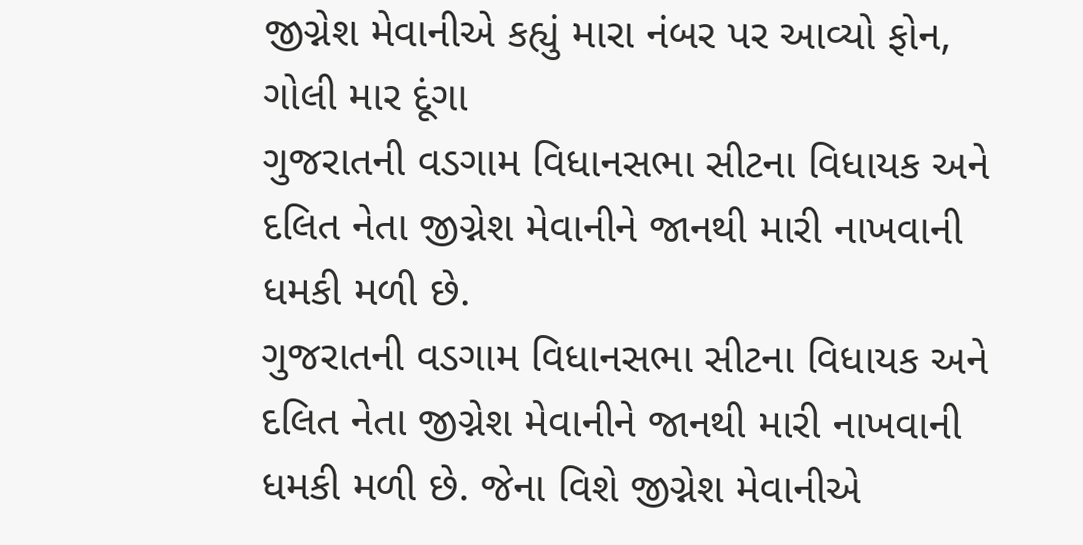જીગ્નેશ મેવાનીએ કહ્યું મારા નંબર પર આવ્યો ફોન, ગોલી માર દૂંગા
ગુજરાતની વડગામ વિધાનસભા સીટના વિધાયક અને દલિત નેતા જીગ્નેશ મેવાનીને જાનથી મારી નાખવાની ધમકી મળી છે.
ગુજરાતની વડગામ વિધાનસભા સીટના વિધાયક અને દલિત નેતા જીગ્નેશ મેવાનીને જાનથી મારી નાખવાની ધમકી મળી છે. જેના વિશે જીગ્નેશ મેવાનીએ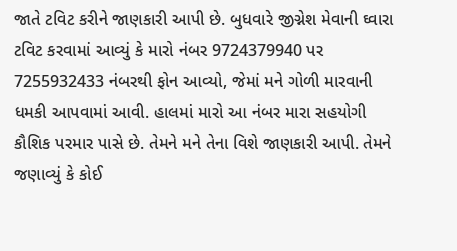જાતે ટવિટ કરીને જાણકારી આપી છે. બુધવારે જીગ્નેશ મેવાની ઘ્વારા ટવિટ કરવામાં આવ્યું કે મારો નંબર 9724379940 પર 7255932433 નંબરથી ફોન આવ્યો, જેમાં મને ગોળી મારવાની ધમકી આપવામાં આવી. હાલમાં મારો આ નંબર મારા સહયોગી કૌશિક પરમાર પાસે છે. તેમને મને તેના વિશે જાણકારી આપી. તેમને જણાવ્યું કે કોઈ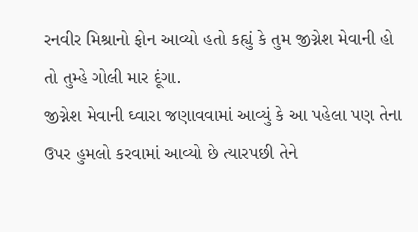રનવીર મિશ્રાનો ફોન આવ્યો હતો કહ્યું કે તુમ જીગ્નેશ મેવાની હો તો તુમ્હે ગોલી માર દૂંગા.
જીગ્નેશ મેવાની ઘ્વારા જણાવવામાં આવ્યું કે આ પહેલા પણ તેના ઉપર હુમલો કરવામાં આવ્યો છે ત્યારપછી તેને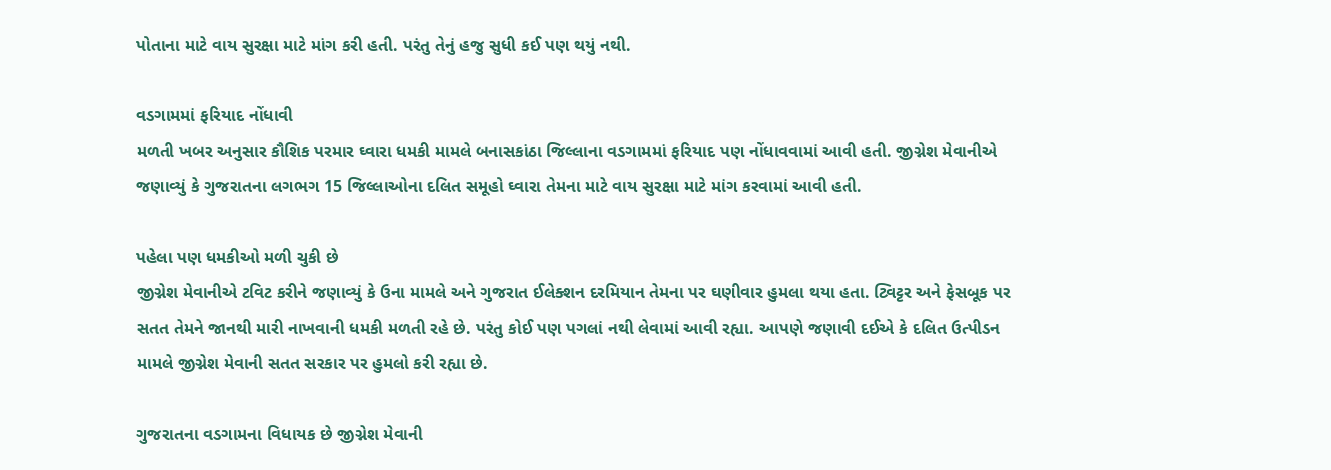પોતાના માટે વાય સુરક્ષા માટે માંગ કરી હતી. પરંતુ તેનું હજુ સુધી કઈ પણ થયું નથી.

વડગામમાં ફરિયાદ નોંધાવી
મળતી ખબર અનુસાર કૌશિક પરમાર ઘ્વારા ધમકી મામલે બનાસકાંઠા જિલ્લાના વડગામમાં ફરિયાદ પણ નોંધાવવામાં આવી હતી. જીગ્નેશ મેવાનીએ જણાવ્યું કે ગુજરાતના લગભગ 15 જિલ્લાઓના દલિત સમૂહો ઘ્વારા તેમના માટે વાય સુરક્ષા માટે માંગ કરવામાં આવી હતી.

પહેલા પણ ધમકીઓ મળી ચુકી છે
જીગ્નેશ મેવાનીએ ટવિટ કરીને જણાવ્યું કે ઉના મામલે અને ગુજરાત ઈલેક્શન દરમિયાન તેમના પર ઘણીવાર હુમલા થયા હતા. ટ્વિટ્ટર અને ફેસબૂક પર સતત તેમને જાનથી મારી નાખવાની ધમકી મળતી રહે છે. પરંતુ કોઈ પણ પગલાં નથી લેવામાં આવી રહ્યા. આપણે જણાવી દઈએ કે દલિત ઉત્પીડન મામલે જીગ્નેશ મેવાની સતત સરકાર પર હુમલો કરી રહ્યા છે.

ગુજરાતના વડગામના વિધાયક છે જીગ્નેશ મેવાની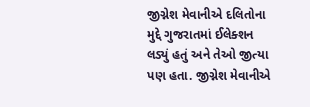જીગ્નેશ મેવાનીએ દલિતોના મુદ્દે ગુજરાતમાં ઈલેક્શન લડ્યું હતું અને તેઓ જીત્યા પણ હતા. જીગ્નેશ મેવાનીએ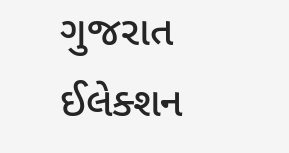ગુજરાત ઈલેક્શન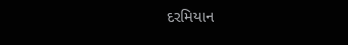દરમિયાન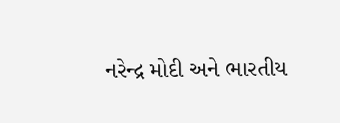નરેન્દ્ર મોદી અને ભારતીય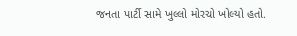જનતા પાર્ટી સામે ખુલ્લો મોરચો ખોલ્યો હતો.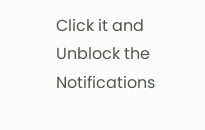Click it and Unblock the Notifications